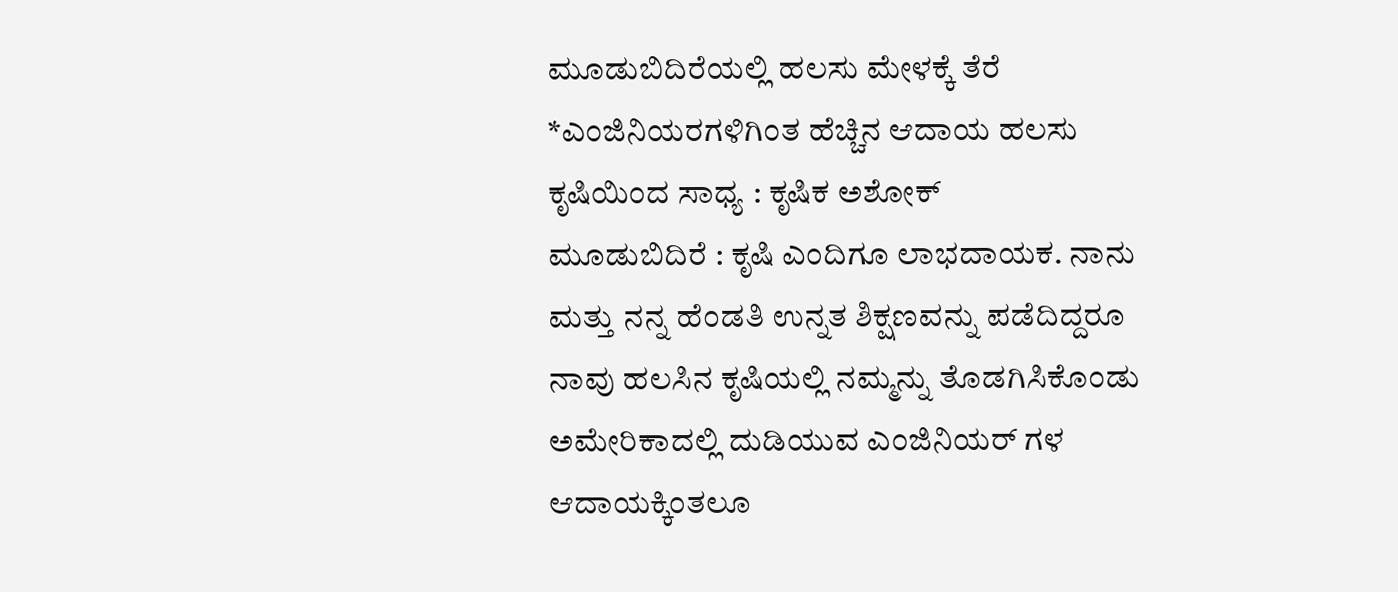ಮೂಡುಬಿದಿರೆಯಲ್ಲಿ ಹಲಸು ಮೇಳಕ್ಕೆ ತೆರೆ
*ಎಂಜಿನಿಯರಗಳಿಗಿಂತ ಹೆಚ್ಚಿನ ಆದಾಯ ಹಲಸು ಕೃಷಿಯಿಂದ ಸಾಧ್ಯ : ಕೃಷಿಕ ಅಶೋಕ್
ಮೂಡುಬಿದಿರೆ : ಕೃಷಿ ಎಂದಿಗೂ ಲಾಭದಾಯಕ. ನಾನು ಮತ್ತು ನನ್ನ ಹೆಂಡತಿ ಉನ್ನತ ಶಿಕ್ಷಣವನ್ನು ಪಡೆದಿದ್ದರೂ ನಾವು ಹಲಸಿನ ಕೃಷಿಯಲ್ಲಿ ನಮ್ಮನ್ನು ತೊಡಗಿಸಿಕೊಂಡು ಅಮೇರಿಕಾದಲ್ಲಿ ದುಡಿಯುವ ಎಂಜಿನಿಯರ್ ಗಳ ಆದಾಯಕ್ಕಿಂತಲೂ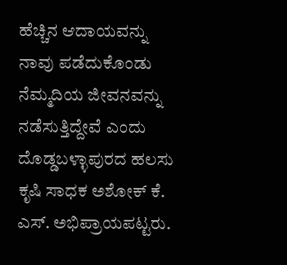ಹೆಚ್ಚಿನ ಆದಾಯವನ್ನು ನಾವು ಪಡೆದುಕೊಂಡು ನೆಮ್ಮದಿಯ ಜೀವನವನ್ನು ನಡೆಸುತ್ತಿದ್ದೇವೆ ಎಂದು ದೊಡ್ಡಬಳ್ಳಾಪುರದ ಹಲಸು ಕೃಷಿ ಸಾಧಕ ಅಶೋಕ್ ಕೆ. ಎಸ್. ಅಭಿಪ್ರಾಯಪಟ್ಟರು.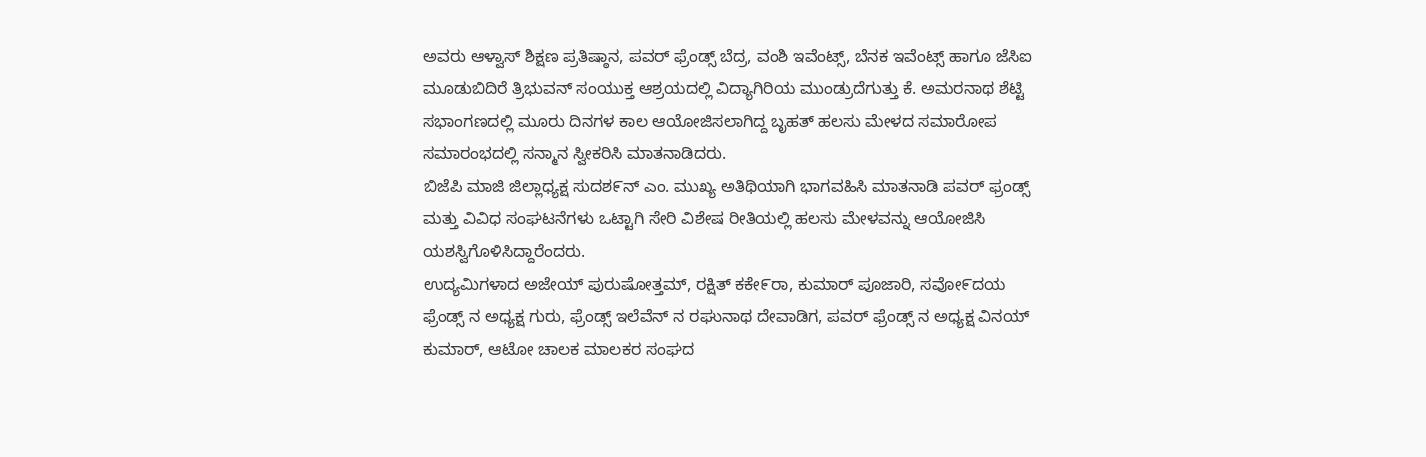ಅವರು ಆಳ್ವಾಸ್ ಶಿಕ್ಷಣ ಪ್ರತಿಷ್ಠಾನ, ಪವರ್ ಫ್ರೆಂಡ್ಸ್ ಬೆದ್ರ, ವಂಶಿ ಇವೆಂಟ್ಸ್, ಬೆನಕ ಇವೆಂಟ್ಸ್ ಹಾಗೂ ಜೆಸಿಐ ಮೂಡುಬಿದಿರೆ ತ್ರಿಭುವನ್ ಸಂಯುಕ್ತ ಆಶ್ರಯದಲ್ಲಿ ವಿದ್ಯಾಗಿರಿಯ ಮುಂಡ್ರುದೆಗುತ್ತು ಕೆ. ಅಮರನಾಥ ಶೆಟ್ಟಿ ಸಭಾಂಗಣದಲ್ಲಿ ಮೂರು ದಿನಗಳ ಕಾಲ ಆಯೋಜಿಸಲಾಗಿದ್ದ ಬೃಹತ್ ಹಲಸು ಮೇಳದ ಸಮಾರೋಪ ಸಮಾರಂಭದಲ್ಲಿ ಸನ್ಮಾನ ಸ್ವೀಕರಿಸಿ ಮಾತನಾಡಿದರು.
ಬಿಜೆಪಿ ಮಾಜಿ ಜಿಲ್ಲಾಧ್ಯಕ್ಷ ಸುದಶ೯ನ್ ಎಂ. ಮುಖ್ಯ ಅತಿಥಿಯಾಗಿ ಭಾಗವಹಿಸಿ ಮಾತನಾಡಿ ಪವರ್ ಫ್ರಂಡ್ಸ್ ಮತ್ತು ವಿವಿಧ ಸಂಘಟನೆಗಳು ಒಟ್ಟಾಗಿ ಸೇರಿ ವಿಶೇಷ ರೀತಿಯಲ್ಲಿ ಹಲಸು ಮೇಳವನ್ನು ಆಯೋಜಿಸಿ ಯಶಸ್ವಿಗೊಳಿಸಿದ್ದಾರೆಂದರು.
ಉದ್ಯಮಿಗಳಾದ ಅಜೇಯ್ ಪುರುಷೋತ್ತಮ್, ರಕ್ಷಿತ್ ಕಕೇ೯ರಾ, ಕುಮಾರ್ ಪೂಜಾರಿ, ಸವೋ೯ದಯ ಫ್ರೆಂಡ್ಸ್ ನ ಅಧ್ಯಕ್ಷ ಗುರು, ಫ್ರೆಂಡ್ಸ್ ಇಲೆವೆನ್ ನ ರಘುನಾಥ ದೇವಾಡಿಗ, ಪವರ್ ಫ್ರೆಂಡ್ಸ್ ನ ಅಧ್ಯಕ್ಷ ವಿನಯ್ ಕುಮಾರ್, ಆಟೋ ಚಾಲಕ ಮಾಲಕರ ಸಂಘದ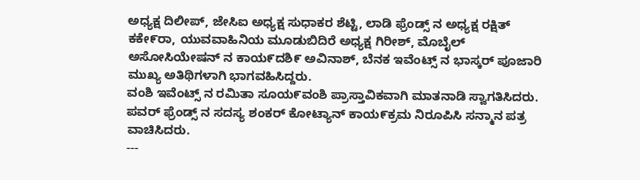ಅಧ್ಯಕ್ಷ ದಿಲೀಪ್, ಜೇಸಿಐ ಅಧ್ಯಕ್ಷ ಸುಧಾಕರ ಶೆಟ್ಟಿ, ಲಾಡಿ ಫ್ರೆಂಡ್ಸ್ ನ ಅಧ್ಯಕ್ಷ ರಕ್ಷಿತ್ ಕಕೇ೯ರಾ, ಯುವವಾಹಿನಿಯ ಮೂಡುಬಿದಿರೆ ಅಧ್ಯಕ್ಷ ಗಿರೀಶ್, ಮೊಬೈಲ್ ಅಸೋಸಿಯೇಷನ್ ನ ಕಾಯ೯ದಶಿ೯ ಅವಿನಾಶ್, ಬೆನಕ ಇವೆಂಟ್ಸ್ ನ ಭಾಸ್ಕರ್ ಪೂಜಾರಿ ಮುಖ್ಯ ಅತಿಥಿಗಳಾಗಿ ಭಾಗವಹಿಸಿದ್ದರು.
ವಂಶಿ ಇವೆಂಟ್ಸ್ ನ ರಮಿತಾ ಸೂಯ೯ವಂಶಿ ಪ್ರಾಸ್ತಾವಿಕವಾಗಿ ಮಾತನಾಡಿ ಸ್ವಾಗತಿಸಿದರು. ಪವರ್ ಫ್ರೆಂಡ್ಸ್ ನ ಸದಸ್ಯ ಶಂಕರ್ ಕೋಟ್ಯಾನ್ ಕಾಯ೯ಕ್ರಮ ನಿರೂಪಿಸಿ ಸನ್ಮಾನ ಪತ್ರ ವಾಚಿಸಿದರು.
---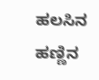ಹಲಸಿನ ಹಣ್ಣಿನ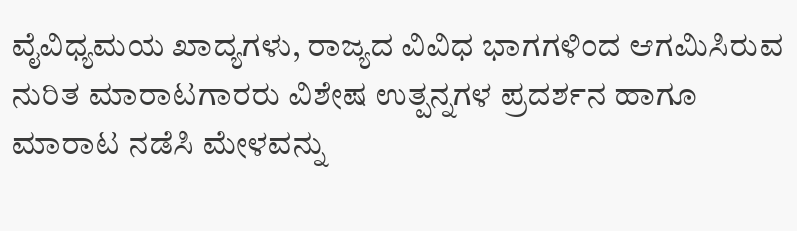ವೈವಿಧ್ಯಮಯ ಖಾದ್ಯಗಳು, ರಾಜ್ಯದ ವಿವಿಧ ಭಾಗಗಳಿಂದ ಆಗಮಿಸಿರುವ ನುರಿತ ಮಾರಾಟಗಾರರು ವಿಶೇಷ ಉತ್ಪನ್ನಗಳ ಪ್ರದರ್ಶನ ಹಾಗೂ ಮಾರಾಟ ನಡೆಸಿ ಮೇಳವನ್ನು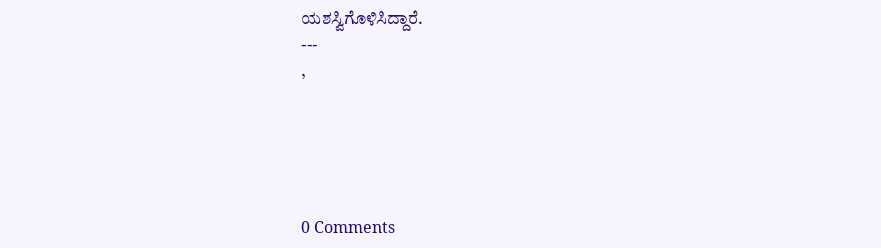ಯಶಸ್ವಿಗೊಳಿಸಿದ್ದಾರೆ.
---
,





0 Comments